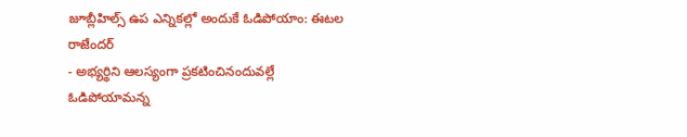జూబ్లీహిల్స్ ఉప ఎన్నికల్లో అందుకే ఓడిపోయాం: ఈటల రాజేందర్
- అభ్యర్థిని ఆలస్యంగా ప్రకటించినందువల్లే ఓడిపోయామన్న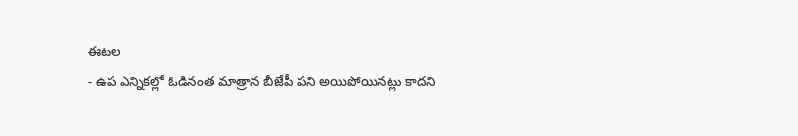ఈటల
- ఉప ఎన్నికల్లో ఓడినంత మాత్రాన బీజేపీ పని అయిపోయినట్లు కాదని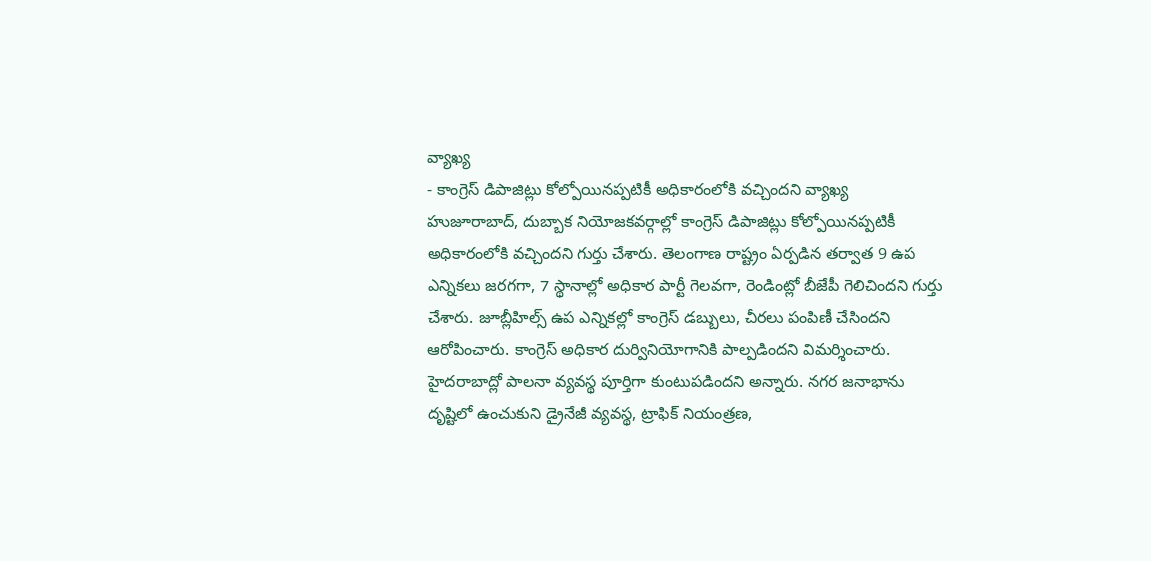వ్యాఖ్య
- కాంగ్రెస్ డిపాజిట్లు కోల్పోయినప్పటికీ అధికారంలోకి వచ్చిందని వ్యాఖ్య
హుజూరాబాద్, దుబ్బాక నియోజకవర్గాల్లో కాంగ్రెస్ డిపాజిట్లు కోల్పోయినప్పటికీ అధికారంలోకి వచ్చిందని గుర్తు చేశారు. తెలంగాణ రాష్ట్రం ఏర్పడిన తర్వాత 9 ఉప ఎన్నికలు జరగగా, 7 స్థానాల్లో అధికార పార్టీ గెలవగా, రెండింట్లో బీజేపీ గెలిచిందని గుర్తు చేశారు. జూబ్లీహిల్స్ ఉప ఎన్నికల్లో కాంగ్రెస్ డబ్బులు, చీరలు పంపిణీ చేసిందని ఆరోపించారు. కాంగ్రెస్ అధికార దుర్వినియోగానికి పాల్పడిందని విమర్శించారు.
హైదరాబాద్లో పాలనా వ్యవస్థ పూర్తిగా కుంటుపడిందని అన్నారు. నగర జనాభాను దృష్టిలో ఉంచుకుని డ్రైనేజీ వ్యవస్థ, ట్రాఫిక్ నియంత్రణ,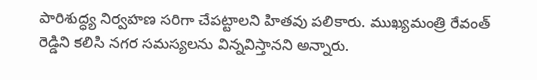పారిశుద్ధ్య నిర్వహణ సరిగా చేపట్టాలని హితవు పలికారు. ముఖ్యమంత్రి రేవంత్ రెడ్డిని కలిసి నగర సమస్యలను విన్నవిస్తానని అన్నారు.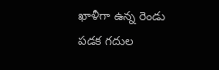ఖాళీగా ఉన్న రెండు పడక గదుల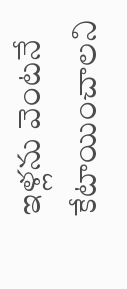ఇళ్లను వెంటనే కేటాయించాలని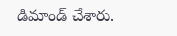డిమాండ్ చేశారు.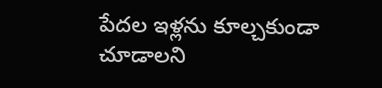పేదల ఇళ్లను కూల్చకుండా చూడాలని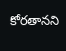కోరతానని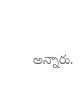అన్నారు.